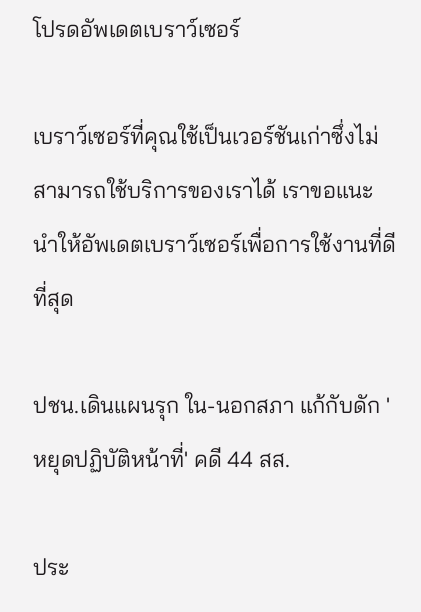โปรดอัพเดตเบราว์เซอร์

เบราว์เซอร์ที่คุณใช้เป็นเวอร์ชันเก่าซึ่งไม่สามารถใช้บริการของเราได้ เราขอแนะนำให้อัพเดตเบราว์เซอร์เพื่อการใช้งานที่ดีที่สุด

ปชน.เดินแผนรุก ใน-นอกสภา แก้กับดัก 'หยุดปฏิบัติหน้าที่' คดี 44 สส.

ประ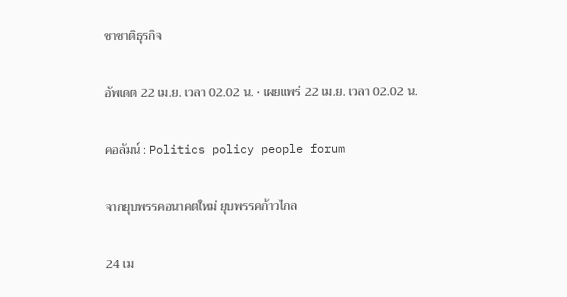ชาชาติธุรกิจ

อัพเดต 22 เม.ย. เวลา 02.02 น. • เผยแพร่ 22 เม.ย. เวลา 02.02 น.

คอลัมน์ : Politics policy people forum

จากยุบพรรคอนาคตใหม่ ยุบพรรคก้าวไกล

24 เม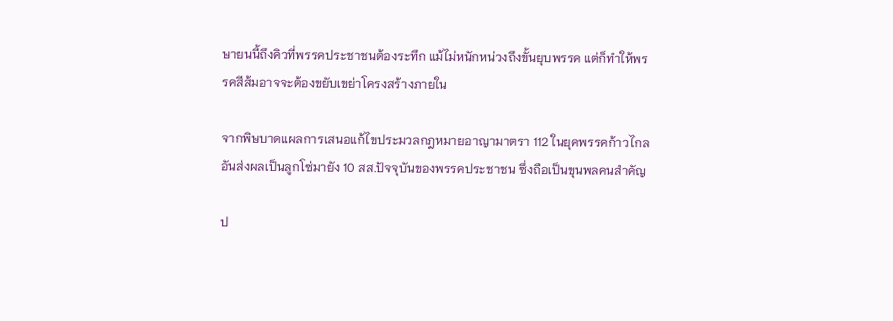ษายนนี้ถึงคิวที่พรรคประชาชนต้องระทึก แม้ไม่หนักหน่วงถึงขั้นยุบพรรค แต่ก็ทำให้พรรคสีส้มอาจจะต้องขยับเขย่าโครงสร้างภายใน

จากพิษบาดแผลการเสนอแก้ไขประมวลกฎหมายอาญามาตรา 112 ในยุคพรรคก้าวไกล อันส่งผลเป็นลูกโซ่มายัง 10 สส.ปัจจุบันของพรรคประชาชน ซึ่งถือเป็นขุนพลคนสำคัญ

ป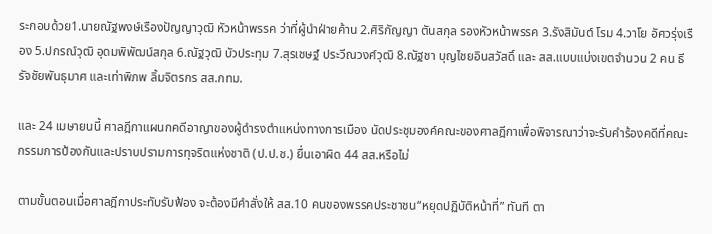ระกอบด้วย1.นายณัฐพงษ์เรืองปัญญาวุฒิ หัวหน้าพรรค ว่าที่ผู้นำฝ่ายค้าน 2.ศิริกัญญา ตันสกุล รองหัวหน้าพรรค 3.รังสิมันต์ โรม 4.วาโย อัศวรุ่งเรือง 5.ปกรณ์วุฒิ อุดมพิพัฒน์สกุล 6.ณัฐวุฒิ บัวประทุม 7.สุรเชษฐ์ ประวีณวงศ์วุฒิ 8.ณัฐชา บุญไชยอินสวัสดิ์ และ สส.แบบแบ่งเขตจำนวน 2 คน ธีรัจชัยพันธุมาศ และเท่าพิภพ ลิ้มจิตรกร สส.กทม.

และ 24 เมษายนนี้ ศาลฎีกาแผนกคดีอาญาของผู้ดำรงตำแหน่งทางการเมือง นัดประชุมองค์คณะของศาลฎีกาเพื่อพิจารณาว่าจะรับคำร้องคดีที่คณะกรรมการป้องกันและปราบปรามการทุจริตแห่งชาติ (ป.ป.ช.) ยื่นเอาผิด 44 สส.หรือไม่

ตามขั้นตอนเมื่อศาลฎีกาประทับรับฟ้อง จะต้องมีคำสั่งให้ สส.10 คนของพรรคประชาชน“หยุดปฏิบัติหน้าที่” ทันที ตา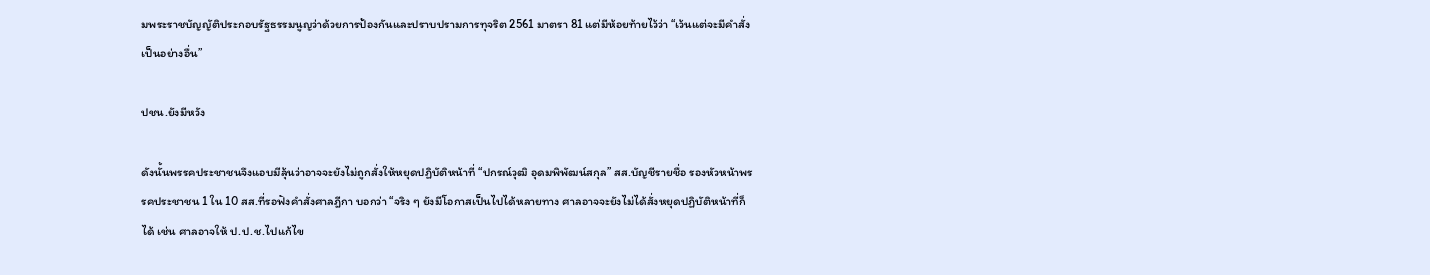มพระราชบัญญัติประกอบรัฐธรรมนูญว่าด้วยการป้องกันและปราบปรามการทุจริต 2561 มาตรา 81 แต่มีห้อยท้ายไว้ว่า “เว้นแต่จะมีคําสั่งเป็นอย่างอื่น”

ปชน.ยังมีหวัง

ดังนั้นพรรคประชาชนจึงแอบมีลุ้นว่าอาจจะยังไม่ถูกสั่งให้หยุดปฏิบัติหน้าที่ “ปกรณ์วุฒิ อุดมพิพัฒน์สกุล” สส.บัญชีรายชื่อ รองหัวหน้าพรรคประชาชน 1 ใน 10 สส.ที่รอฟังคำสั่งศาลฎีกา บอกว่า “จริง ๆ ยังมีโอกาสเป็นไปได้หลายทาง ศาลอาจจะยังไม่ได้สั่งหยุดปฏิบัติหน้าที่ก็ได้ เช่น ศาลอาจให้ ป.ป.ช.ไปแก้ไข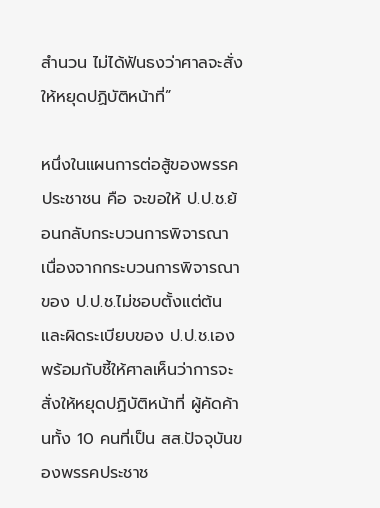สำนวน ไม่ได้ฟันธงว่าศาลจะสั่งให้หยุดปฏิบัติหน้าที่”

หนึ่งในแผนการต่อสู้ของพรรคประชาชน คือ จะขอให้ ป.ป.ช.ย้อนกลับกระบวนการพิจารณา เนื่องจากกระบวนการพิจารณาของ ป.ป.ช.ไม่ชอบตั้งแต่ต้น และผิดระเบียบของ ป.ป.ช.เอง พร้อมกับชี้ให้ศาลเห็นว่าการจะสั่งให้หยุดปฏิบัติหน้าที่ ผู้คัดค้านทั้ง 10 คนที่เป็น สส.ปัจจุบันของพรรคประชาช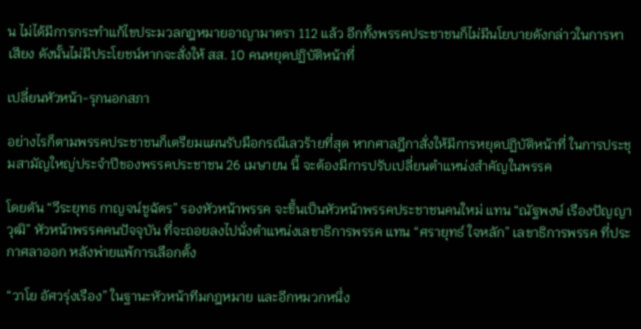น ไม่ได้มีการกระทำแก้ไขประมวลกฎหมายอาญามาตรา 112 แล้ว อีกทั้งพรรคประชาชนก็ไม่มีนโยบายดังกล่าวในการหาเสียง ดังนั้นไม่มีประโยชน์หากจะสั่งให้ สส. 10 คนหยุดปฏิบัติหน้าที่

เปลี่ยนหัวหน้า-รุกนอกสภา

อย่างไรก็ตามพรรคประชาชนก็เตรียมแผนรับมือกรณีเลวร้ายที่สุด หากศาลฎีกาสั่งให้มีการหยุดปฏิบัติหน้าที่ ในการประชุมสามัญใหญ่ประจำปีของพรรคประชาชน 26 เมษายน นี้ จะต้องมีการปรับเปลี่ยนตำแหน่งสำคัญในพรรค

โดยดัน “วีระยุทธ กาญจน์ชูฉัตร” รองหัวหน้าพรรค จะขึ้นเป็นหัวหน้าพรรคประชาชนคนใหม่ แทน “ณัฐพงษ์ เรืองปัญญาวุฒิ” หัวหน้าพรรคคนปัจจุบัน ที่จะถอยลงไปนั่งตำแหน่งเลขาธิการพรรค แทน “ศรายุทธ์ ใจหลัก” เลขาธิการพรรค ที่ประกาศลาออก หลังพ่ายแพ้การเลือกตั้ง

“วาโย อัศวรุ่งเรือง” ในฐานะหัวหน้าทีมกฎหมาย และอีกหมวกหนึ่ง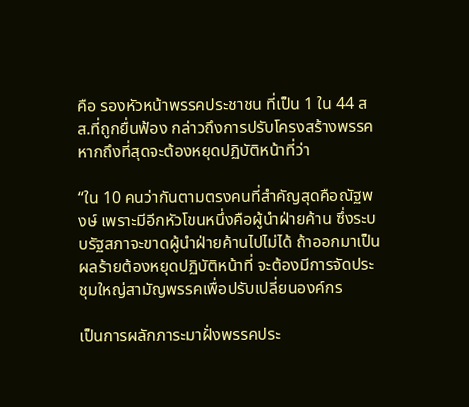คือ รองหัวหน้าพรรคประชาชน ที่เป็น 1 ใน 44 สส.ที่ถูกยื่นฟ้อง กล่าวถึงการปรับโครงสร้างพรรคหากถึงที่สุดจะต้องหยุดปฏิบัติหน้าที่ว่า

“ใน 10 คนว่ากันตามตรงคนที่สำคัญสุดคือณัฐพงษ์ เพราะมีอีกหัวโขนหนึ่งคือผู้นำฝ่ายค้าน ซึ่งระบบรัฐสภาจะขาดผู้นำฝ่ายค้านไปไม่ได้ ถ้าออกมาเป็นผลร้ายต้องหยุดปฏิบัติหน้าที่ จะต้องมีการจัดประชุมใหญ่สามัญพรรคเพื่อปรับเปลี่ยนองค์กร

เป็นการผลักภาระมาฝั่งพรรคประ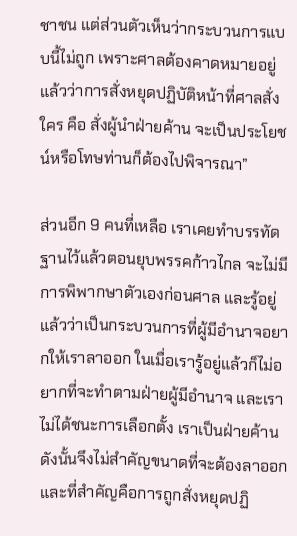ชาชน แต่ส่วนตัวเห็นว่ากระบวนการแบบนี้ไม่ถูก เพราะศาลต้องคาดหมายอยู่แล้วว่าการสั่งหยุดปฏิบัติหน้าที่ศาลสั่งใคร คือ สั่งผู้นำฝ่ายค้าน จะเป็นประโยชน์หรือโทษท่านก็ต้องไปพิจารณา”

ส่วนอีก 9 คนที่เหลือ เราเคยทำบรรทัดฐานไว้แล้วตอนยุบพรรคก้าวไกล จะไม่มีการพิพากษาตัวเองก่อนศาล และรู้อยู่แล้วว่าเป็นกระบวนการที่ผู้มีอำนาจอยากให้เราลาออก ในเมื่อเรารู้อยู่แล้วก็ไม่อยากที่จะทำตามฝ่ายผู้มีอำนาจ และเราไม่ได้ชนะการเลือกตั้ง เราเป็นฝ่ายค้าน ดังนั้นจึงไม่สำคัญขนาดที่จะต้องลาออก และที่สำคัญคือการถูกสั่งหยุดปฏิ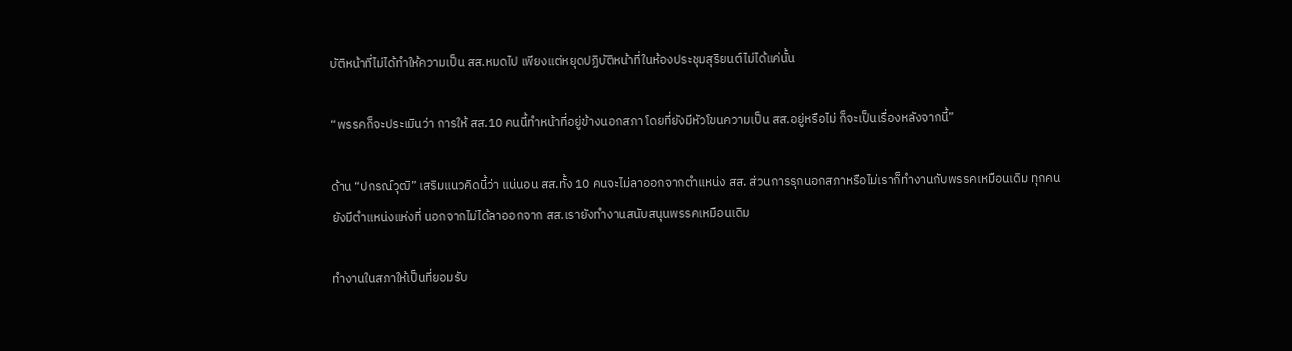บัติหน้าที่ไม่ได้ทำให้ความเป็น สส.หมดไป เพียงแต่หยุดปฏิบัติหน้าที่ในห้องประชุมสุริยนต์ไม่ได้แค่นั้น

“พรรคก็จะประเมินว่า การให้ สส.10 คนนี้ทำหน้าที่อยู่ข้างนอกสภา โดยที่ยังมีหัวโขนความเป็น สส.อยู่หรือไม่ ก็จะเป็นเรื่องหลังจากนี้”

ด้าน “ปกรณ์วุฒิ” เสริมแนวคิดนี้ว่า แน่นอน สส.ทั้ง 10 คนจะไม่ลาออกจากตำแหน่ง สส. ส่วนการรุกนอกสภาหรือไม่เราก็ทำงานกับพรรคเหมือนเดิม ทุกคนยังมีตำแหน่งแห่งที่ นอกจากไม่ได้ลาออกจาก สส.เรายังทำงานสนับสนุนพรรคเหมือนเดิม

ทำงานในสภาให้เป็นที่ยอมรับ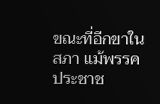ขณะที่อีกขาในสภา แม้พรรคประชาช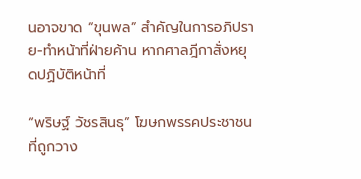นอาจขาด “ขุนพล” สำคัญในการอภิปราย-ทำหน้าที่ฝ่ายค้าน หากศาลฎีกาสั่งหยุดปฏิบัติหน้าที่

“พริษฐ์ วัชรสินธุ” โฆษกพรรคประชาชน ที่ถูกวาง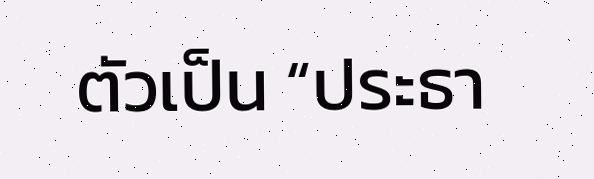ตัวเป็น “ประธา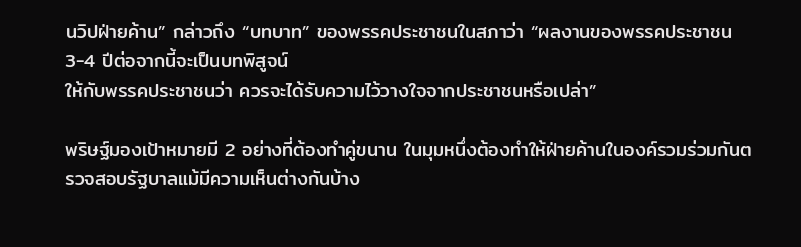นวิปฝ่ายค้าน” กล่าวถึง “บทบาท” ของพรรคประชาชนในสภาว่า “ผลงานของพรรคประชาชน 3-4 ปีต่อจากนี้จะเป็นบทพิสูจน์
ให้กับพรรคประชาชนว่า ควรจะได้รับความไว้วางใจจากประชาชนหรือเปล่า”

พริษฐ์มองเป้าหมายมี 2 อย่างที่ต้องทำคู่ขนาน ในมุมหนึ่งต้องทำให้ฝ่ายค้านในองค์รวมร่วมกันตรวจสอบรัฐบาลแม้มีความเห็นต่างกันบ้าง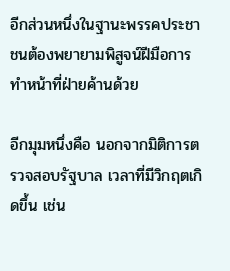อีกส่วนหนึ่งในฐานะพรรคประชาชนต้องพยายามพิสูจน์ฝีมือการทำหน้าที่ฝ่ายค้านด้วย

อีกมุมหนึ่งคือ นอกจากมิติการตรวจสอบรัฐบาล เวลาที่มีวิกฤตเกิดขึ้น เช่น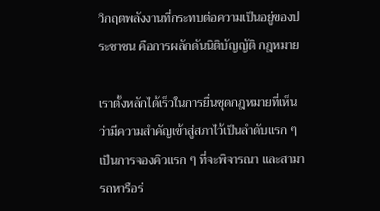วิกฤตพลังงานที่กระทบต่อความเป็นอยู่ของประชาชน คือการผลักดันนิติบัญญัติ กฎหมาย

เราตั้งหลักได้เร็วในการยื่นชุดกฎหมายที่เห็นว่ามีความสำคัญเข้าสู่สภาไว้เป็นลำดับแรก ๆ เป็นการจองคิวแรก ๆ ที่จะพิจารณา และสามารถหารือร่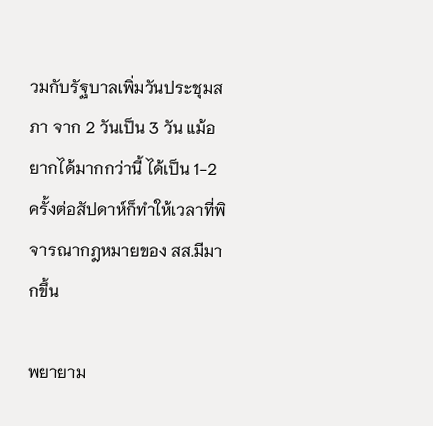วมกับรัฐบาลเพิ่มวันประชุมสภา จาก 2 วันเป็น 3 วัน แม้อยากได้มากกว่านี้ ได้เป็น 1-2 ครั้งต่อสัปดาห์ก็ทำให้เวลาที่พิจารณากฎหมายของ สส.มีมากขึ้น

พยายาม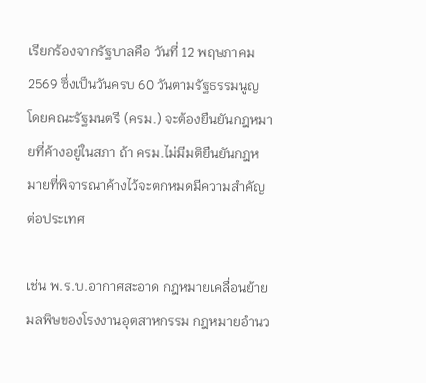เรียกร้องจากรัฐบาลคือ วันที่ 12 พฤษภาคม 2569 ซึ่งเป็นวันครบ 60 วันตามรัฐธรรมนูญ โดยคณะรัฐมนตรี (ครม.) จะต้องยืนยันกฎหมายที่ค้างอยู่ในสภา ถ้า ครม.ไม่มีมติยืนยันกฎหมายที่พิจารณาค้างไว้จะตกหมดมีความสำคัญต่อประเทศ

เช่น พ.ร.บ.อากาศสะอาด กฎหมายเคลื่อนย้ายมลพิษของโรงงานอุตสาหกรรม กฎหมายอำนว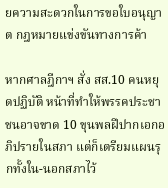ยความสะดวกในการขอใบอนุญาต กฎหมายแข่งขันทางการค้า

หากศาลฎีกาฯ สั่ง สส.10 คนหยุดปฏิบัติ หน้าที่ทำให้พรรคประชาชนอาจขาด 10 ขุนพลฝีปากเอกอภิปรายในสภา แต่ก็เตรียมแผนรุกทั้งใน-นอกสภาไว้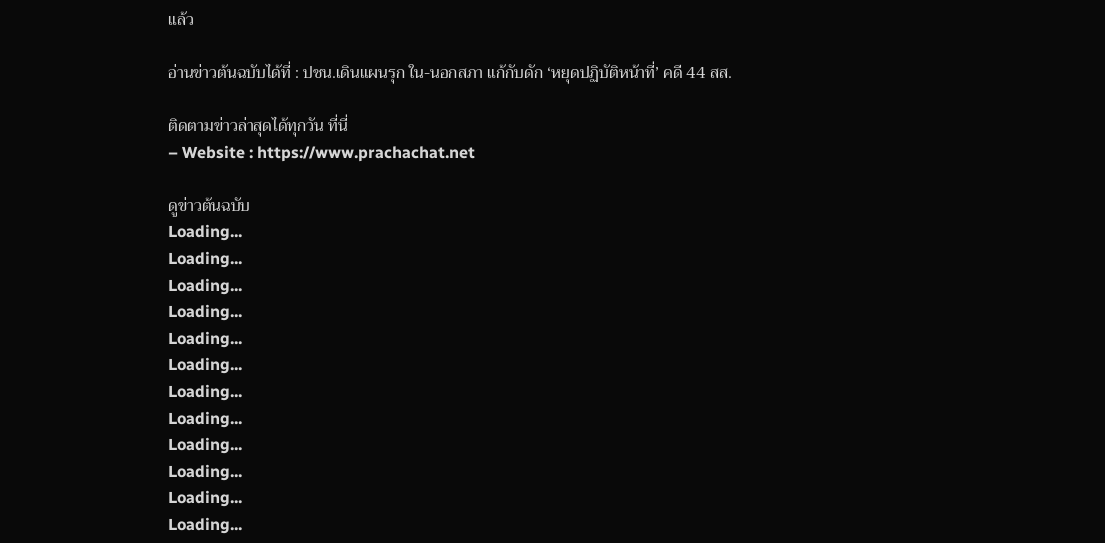แล้ว

อ่านข่าวต้นฉบับได้ที่ : ปชน.เดินแผนรุก ใน-นอกสภา แก้กับดัก ‘หยุดปฏิบัติหน้าที่’ คดี 44 สส.

ติดตามข่าวล่าสุดได้ทุกวัน ที่นี่
– Website : https://www.prachachat.net

ดูข่าวต้นฉบับ
Loading...
Loading...
Loading...
Loading...
Loading...
Loading...
Loading...
Loading...
Loading...
Loading...
Loading...
Loading...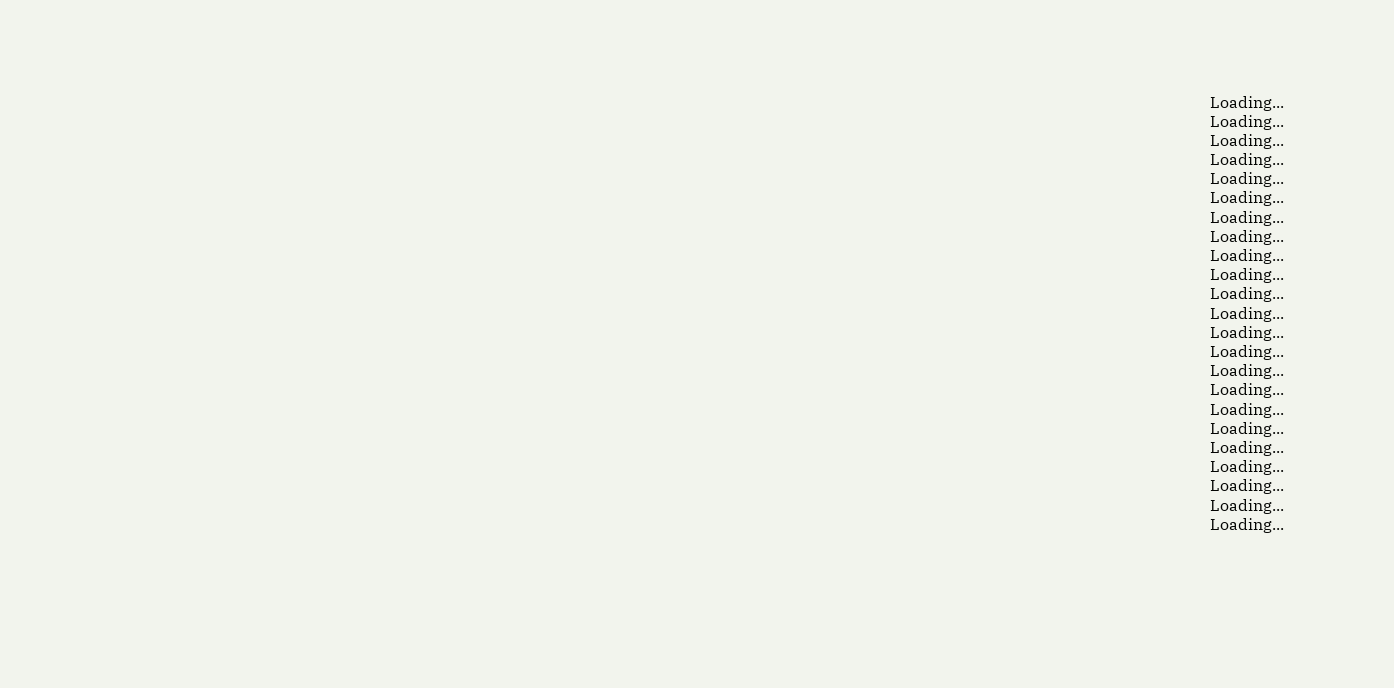Loading...
Loading...
Loading...
Loading...
Loading...
Loading...
Loading...
Loading...
Loading...
Loading...
Loading...
Loading...
Loading...
Loading...
Loading...
Loading...
Loading...
Loading...
Loading...
Loading...
Loading...
Loading...
Loading...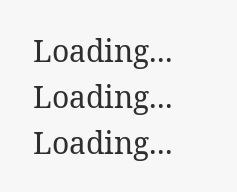Loading...
Loading...
Loading...